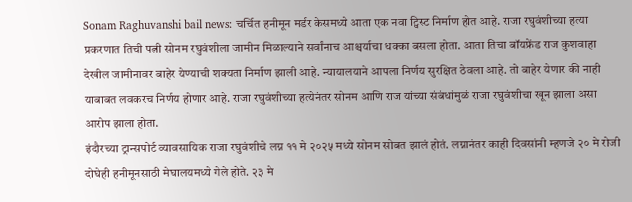Sonam Raghuvanshi bail news: चर्चित हनीमून मर्डर केसमध्ये आता एक नवा ट्विस्ट निर्माण होत आहे. राजा रघुवंशीच्या हत्या प्रकरणात तिची पत्नी सोनम रघुवंशीला जामीन मिळाल्याने सर्वांनाच आश्चर्याचा धक्का बसला होता. आता तिचा बॉयफ्रेंड राज कुशवाहा देखील जामीनावर बाहेर येण्याची शक्यता निर्माण झाली आहे. न्यायालयाने आपला निर्णय सुरक्षित ठेवला आहे. तो बाहेर येणार की नाही याबाबत लवकरच निर्णय होणार आहे. राजा रघुवंशीच्या हत्येनंतर सोनम आणि राज यांच्या संबंधांमुळं राजा रघुवंशीचा खून झाला असा आरोप झाला होता.
इंदौरच्या ट्रान्सपोर्ट व्यावसायिक राजा रघुवंशीचे लग्न ११ मे २०२५ मध्ये सोनम सोबत झालं होतं. लग्नानंतर काही दिवसांनी म्हणजे २० मे रोजी दोघेही हनीमूनसाठी मेघालयमध्ये गेले होते. २३ मे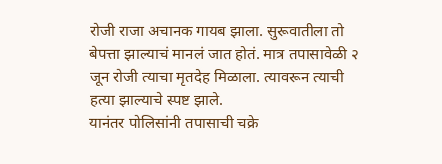रोजी राजा अचानक गायब झाला. सुरूवातीला तो बेपत्ता झाल्याचं मानलं जात होतं. मात्र तपासावेळी २ जून रोजी त्याचा मृतदेह मिळाला. त्यावरून त्याची हत्या झाल्याचे स्पष्ट झाले.
यानंतर पोलिसांनी तपासाची चक्रे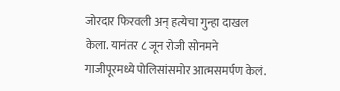जोरदार फिरवली अन् हत्येचा गुन्हा दाखल केला. यानंतर ८ जून रोजी सोनमने गाजीपूरमध्ये पोलिसांसमोर आत्मसमर्पण केलं.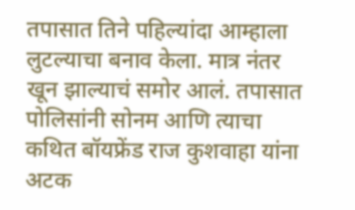तपासात तिने पहिल्यांदा आम्हाला लुटल्याचा बनाव केला. मात्र नंतर खून झाल्याचं समोर आलं. तपासात पोलिसांनी सोनम आणि त्याचा कथित बॉयफ्रेंड राज कुशवाहा यांना अटक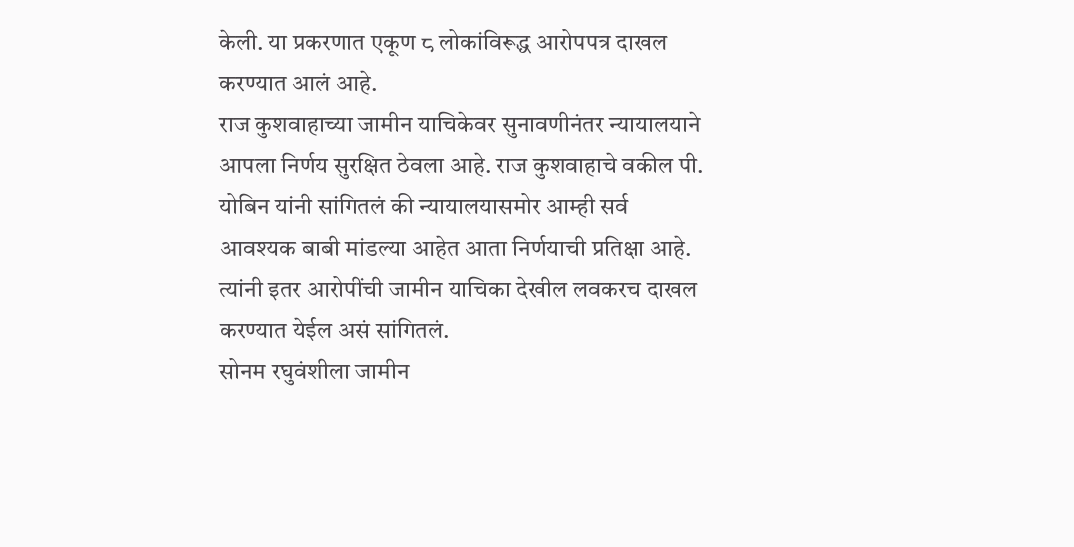केली. या प्रकरणात एकूण ८ लोकांविरूद्ध आरोपपत्र दाखल करण्यात आलं आहे.
राज कुशवाहाच्या जामीन याचिकेवर सुनावणीनंतर न्यायालयाने आपला निर्णय सुरक्षित ठेवला आहे. राज कुशवाहाचे वकील पी. योबिन यांनी सांगितलं की न्यायालयासमोर आम्ही सर्व आवश्यक बाबी मांडल्या आहेत आता निर्णयाची प्रतिक्षा आहे. त्यांनी इतर आरोपींची जामीन याचिका देखील लवकरच दाखल करण्यात येईल असं सांगितलं.
सोनम रघुवंशीला जामीन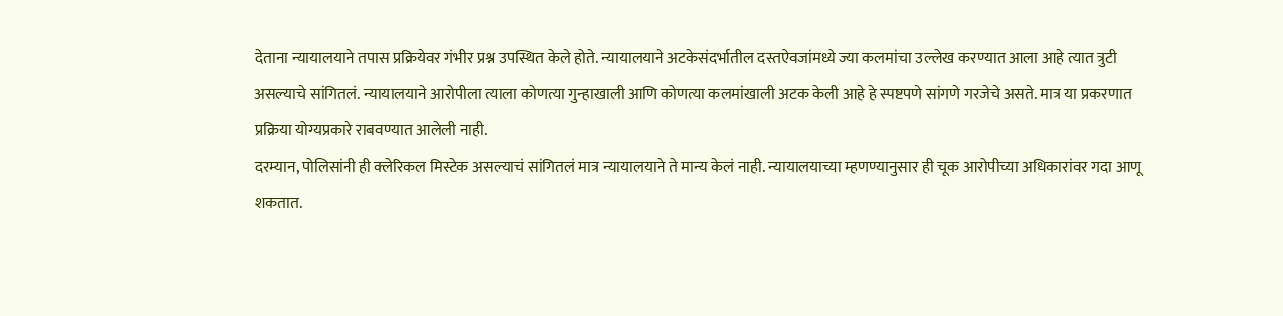देताना न्यायालयाने तपास प्रक्रियेवर गंभीर प्रश्न उपस्थित केले होते. न्यायालयाने अटकेसंदर्भातील दस्तऐवजांमध्ये ज्या कलमांचा उल्लेख करण्यात आला आहे त्यात त्रुटी असल्याचे सांगितलं. न्यायालयाने आरोपीला त्याला कोणत्या गुन्हाखाली आणि कोणत्या कलमांखाली अटक केली आहे हे स्पष्टपणे सांगणे गरजेचे असते. मात्र या प्रकरणात प्रक्रिया योग्यप्रकारे राबवण्यात आलेली नाही.
दरम्यान, पोलिसांनी ही क्लेरिकल मिस्टेक असल्याचं सांगितलं मात्र न्यायालयाने ते मान्य केलं नाही. न्यायालयाच्या म्हणण्यानुसार ही चूक आरोपीच्या अधिकारांवर गदा आणू शकतात.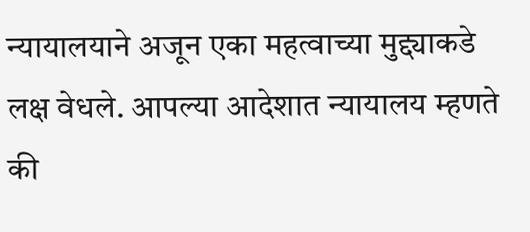न्यायालयाने अजून एका महत्वाच्या मुद्द्याकडे लक्ष वेधले. आपल्या आदेशात न्यायालय म्हणते की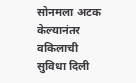सोनमला अटक केल्यानंतर वकिलाची सुविधा दिली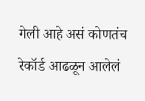गेली आहे असं कोणतंच रेकॉर्ड आढळून आलेलं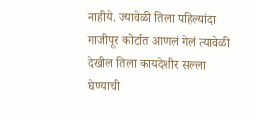नाहीये. ज्यावेळी तिला पहिल्यांदा गाजीपूर कोर्टात आणलं गेलं त्यावेळी देखील तिला कायदेशीर सल्ला घेण्याची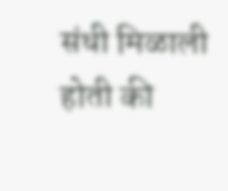संधी मिळाली होती की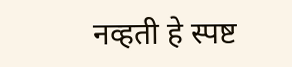नव्हती हे स्पष्ट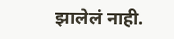झालेलं नाही.